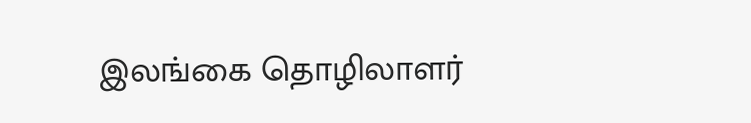இலங்கை தொழிலாளர்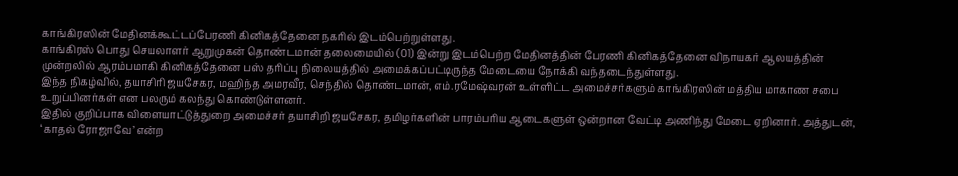காங்கிரஸின் மேதினக்கூட்டப்பேரணி கினிகத்தேனை நகரில் இடம்பெற்றுள்ளது.
காங்கிரஸ் பொது செயலாளர் ஆறுமுகன் தொண்டமான் தலைமையில் (01) இன்று இடம்பெற்ற மேதினத்தின் பேரணி கினிகத்தேனை விநாயகர் ஆலயத்தின் முன்றலில் ஆரம்பமாகி கினிகத்தேனை பஸ் தரிப்பு நிலையத்தில் அமைக்கப்பட்டிருந்த மேடையை நோக்கி வந்தடைந்துள்ளது.
இந்த நிகழ்வில், தயாசிரி ஜயசேகர, மஹிந்த அமரவீர, செந்தில் தொண்டமான், எம்.ரமேஷ்வரன் உள்ளிட்ட அமைச்சர்களும் காங்கிரஸின் மத்திய மாகாண சபை உறுப்பினர்கள் என பலரும் கலந்து கொண்டுள்ளனர்.
இதில் குறிப்பாக விளையாட்டுத்துறை அமைச்சர் தயாசிறி ஜயசேகர, தமிழர்களின் பாரம்பரிய ஆடைகளுள் ஒன்றான வேட்டி அணிந்து மேடை ஏறினார். அத்துடன், ‘காதல் ரோஜாவே’ என்ற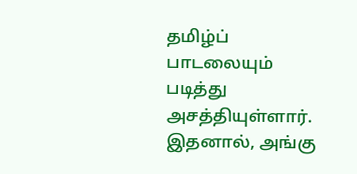தமிழ்ப் பாடலையும் படித்து அசத்தியுள்ளார்.
இதனால், அங்கு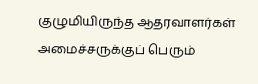குழுமியிருந்த ஆதரவாளர்கள் அமைச்சருக்குப் பெரும்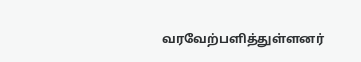வரவேற்பளித்துள்ளனர்